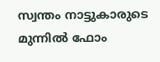സ്വന്തം നാട്ടുകാരുടെ മുന്നില്‍ ഫോം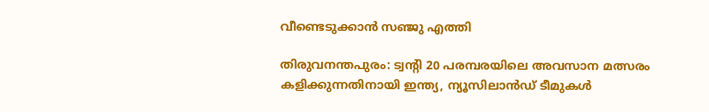വീണ്ടെടുക്കാന്‍ സഞ്ജു എത്തി

തിരുവനന്തപുരം: ട്വന്റി 20 പരമ്പരയിലെ അവസാന മത്സരം കളിക്കുന്നതിനായി ഇന്ത്യ, ന്യൂസിലാന്‍ഡ് ടീമുകള്‍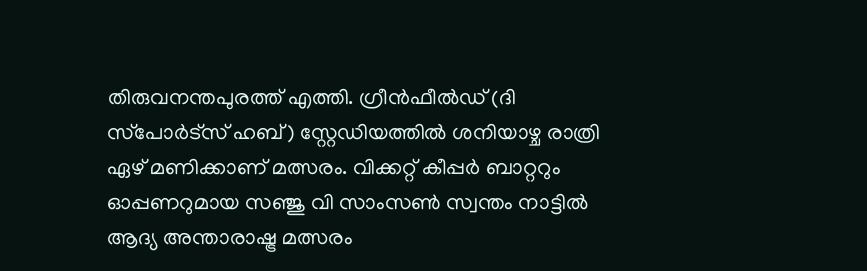തിരുവനന്തപുരത്ത് എത്തി. ഗ്രീന്‍ഫീല്‍ഡ് (ദി സ്‌പോര്‍ട്‌സ് ഹബ്) സ്റ്റേഡിയത്തില്‍ ശനിയാഴ്ച രാത്രി ഏഴ് മണിക്കാണ് മത്സരം. വിക്കറ്റ് കീപ്പര്‍ ബാറ്ററും ഓപ്പണറുമായ സഞ്ജു വി സാംസണ്‍ സ്വന്തം നാട്ടില്‍ ആദ്യ അന്താരാഷ്ട്ര മത്സരം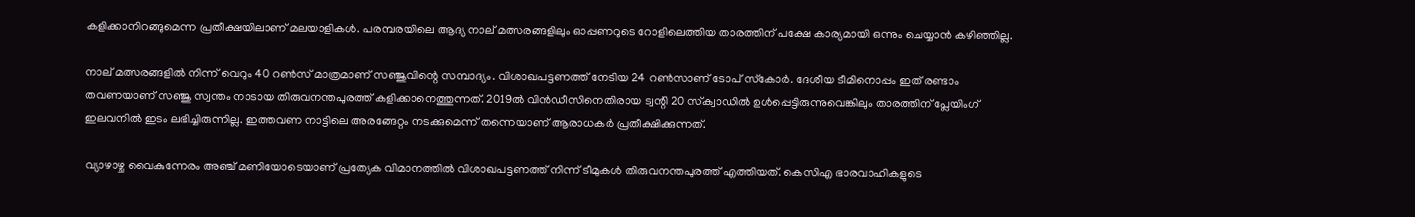കളിക്കാനിറങ്ങുമെന്ന പ്രതീക്ഷയിലാണ് മലയാളികള്‍. പരമ്പരയിലെ ആദ്യ നാല് മത്സരങ്ങളിലും ഓപ്പണറുടെ റോളിലെത്തിയ താരത്തിന് പക്ഷേ കാര്യമായി ഒന്നും ചെയ്യാന്‍ കഴിഞ്ഞില്ല.

നാല് മത്സരങ്ങളില്‍ നിന്ന് വെറും 40 റണ്‍സ് മാത്രമാണ് സഞ്ജുവിന്റെ സമ്പാദ്യം. വിശാഖപട്ടണത്ത് നേടിയ 24 റണ്‍സാണ് ടോപ് സ്‌കോര്‍. ദേശീയ ടീമിനൊപ്പം ഇത് രണ്ടാം തവണയാണ് സഞ്ജു സ്വന്തം നാടായ തിരുവനന്തപുരത്ത് കളിക്കാനെത്തുന്നത്. 2019ല്‍ വിന്‍ഡീസിനെതിരായ ട്വന്റി 20 സ്‌ക്വാഡില്‍ ഉള്‍പ്പെട്ടിരുന്നുവെങ്കിലും താരത്തിന് പ്ലേയിംഗ് ഇലവനില്‍ ഇടം ലഭിച്ചിരുന്നില്ല. ഇത്തവണ നാട്ടിലെ അരങ്ങേറ്റം നടക്കുമെന്ന് തന്നെയാണ് ആരാധകര്‍ പ്രതീക്ഷിക്കുന്നത്.

വ്യാഴാഴ്ച വൈകുന്നേരം അഞ്ച് മണിയോടെയാണ് പ്രത്യേക വിമാനത്തില്‍ വിശാഖപട്ടണത്ത് നിന്ന് ടീമുകള്‍ തിരുവനന്തപുരത്ത് എത്തിയത്. കെസിഎ ഭാരവാഹികളുടെ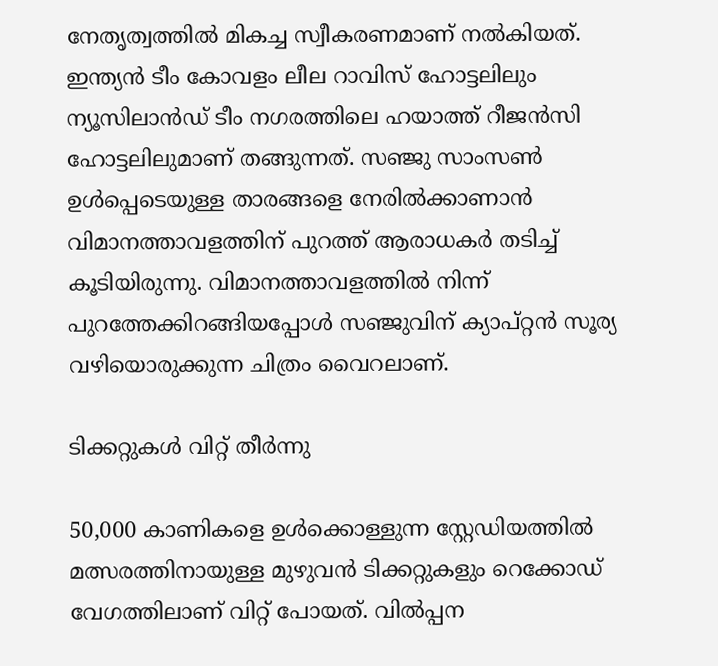നേതൃത്വത്തില്‍ മികച്ച സ്വീകരണമാണ് നല്‍കിയത്. ഇന്ത്യന്‍ ടീം കോവളം ലീല റാവിസ് ഹോട്ടലിലും ന്യൂസിലാന്‍ഡ് ടീം നഗരത്തിലെ ഹയാത്ത് റീജന്‍സി ഹോട്ടലിലുമാണ് തങ്ങുന്നത്. സഞ്ജു സാംസണ്‍ ഉള്‍പ്പെടെയുള്ള താരങ്ങളെ നേരില്‍ക്കാണാന്‍ വിമാനത്താവളത്തിന് പുറത്ത് ആരാധകര്‍ തടിച്ച് കൂടിയിരുന്നു. വിമാനത്താവളത്തില്‍ നിന്ന് പുറത്തേക്കിറങ്ങിയപ്പോള്‍ സഞ്ജുവിന് ക്യാപ്റ്റന്‍ സൂര്യ വഴിയൊരുക്കുന്ന ചിത്രം വൈറലാണ്.

ടിക്കറ്റുകള്‍ വിറ്റ് തീര്‍ന്നു

50,000 കാണികളെ ഉള്‍ക്കൊള്ളുന്ന സ്റ്റേഡിയത്തില്‍ മത്സരത്തിനായുള്ള മുഴുവന്‍ ടിക്കറ്റുകളും റെക്കോഡ് വേഗത്തിലാണ് വിറ്റ് പോയത്. വില്‍പ്പന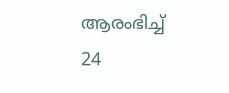ആരംഭിച്ച് 24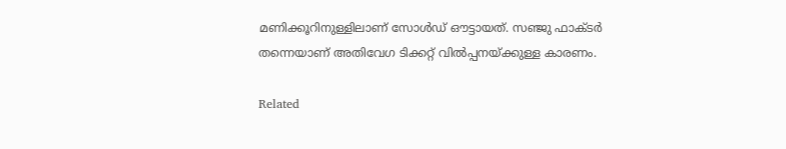മണിക്കൂറിനുള്ളിലാണ് സോള്‍ഡ് ഔട്ടായത്. സഞ്ജു ഫാക്ടര്‍ തന്നെയാണ് അതിവേഗ ടിക്കറ്റ് വില്‍പ്പനയ്ക്കുള്ള കാരണം.

Related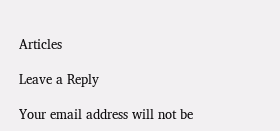Articles

Leave a Reply

Your email address will not be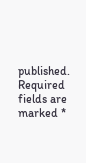published. Required fields are marked *